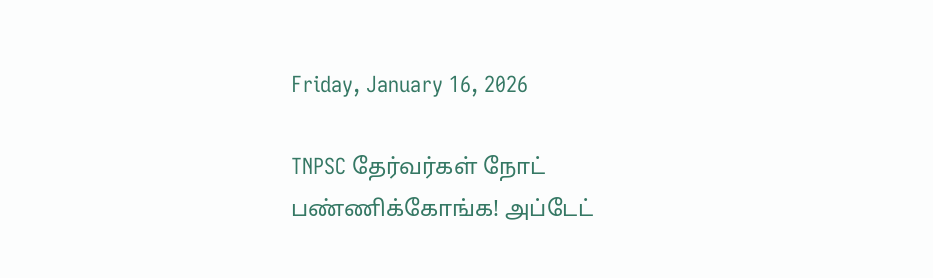Friday, January 16, 2026

TNPSC தேர்வர்கள் நோட் பண்ணிக்கோங்க! அப்டேட்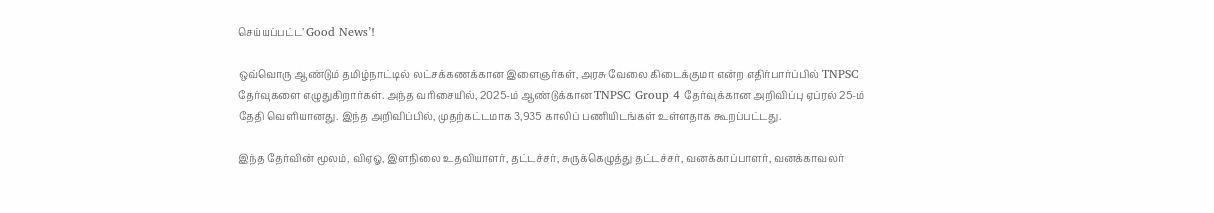செய்யப்பட்ட’ Good News’!

ஒவ்வொரு ஆண்டும் தமிழ்நாட்டில் லட்சக்கணக்கான இளைஞர்கள், அரசு வேலை கிடைக்குமா என்ற எதிர்பார்ப்பில் TNPSC தேர்வுகளை எழுதுகிறார்கள். அந்த வரிசையில், 2025-ம் ஆண்டுக்கான TNPSC Group 4 தேர்வுக்கான அறிவிப்பு ஏப்ரல் 25-ம் தேதி வெளியானது. இந்த அறிவிப்பில், முதற்கட்டமாக 3,935 காலிப் பணியிடங்கள் உள்ளதாக கூறப்பட்டது.

இந்த தேர்வின் மூலம், விஏஓ, இளநிலை உதவியாளர், தட்டச்சர், சுருக்கெழுத்து தட்டச்சர், வனக்காப்பாளர், வனக்காவலர்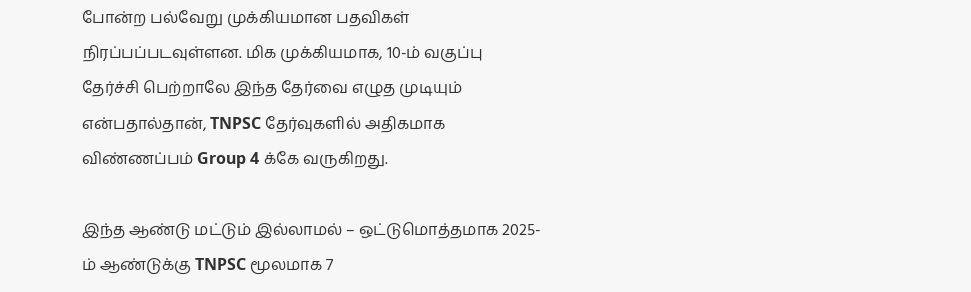போன்ற பல்வேறு முக்கியமான பதவிகள் நிரப்பப்படவுள்ளன. மிக முக்கியமாக, 10-ம் வகுப்பு தேர்ச்சி பெற்றாலே இந்த தேர்வை எழுத முடியும் என்பதால்தான், TNPSC தேர்வுகளில் அதிகமாக விண்ணப்பம் Group 4 க்கே வருகிறது.

இந்த ஆண்டு மட்டும் இல்லாமல் – ஒட்டுமொத்தமாக 2025-ம் ஆண்டுக்கு TNPSC மூலமாக 7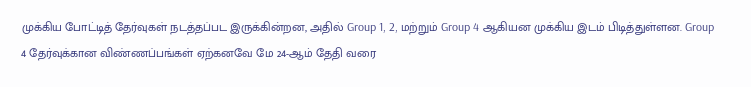முக்கிய போட்டித் தேர்வுகள் நடத்தப்பட இருக்கின்றன, அதில் Group 1, 2, மற்றும் Group 4 ஆகியன முக்கிய இடம் பிடித்துள்ளன. Group 4 தேர்வுக்கான விண்ணப்பங்கள் ஏற்கனவே மே 24-ஆம் தேதி வரை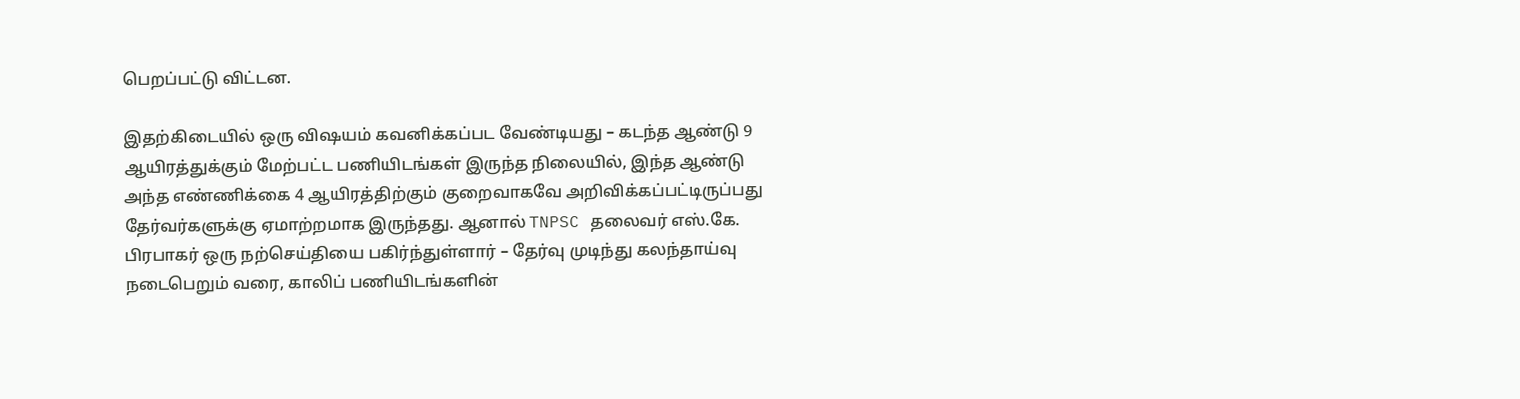பெறப்பட்டு விட்டன.

இதற்கிடையில் ஒரு விஷயம் கவனிக்கப்பட வேண்டியது – கடந்த ஆண்டு 9 ஆயிரத்துக்கும் மேற்பட்ட பணியிடங்கள் இருந்த நிலையில், இந்த ஆண்டு அந்த எண்ணிக்கை 4 ஆயிரத்திற்கும் குறைவாகவே அறிவிக்கப்பட்டிருப்பது தேர்வர்களுக்கு ஏமாற்றமாக இருந்தது. ஆனால் TNPSC தலைவர் எஸ்.கே. பிரபாகர் ஒரு நற்செய்தியை பகிர்ந்துள்ளார் – தேர்வு முடிந்து கலந்தாய்வு நடைபெறும் வரை, காலிப் பணியிடங்களின்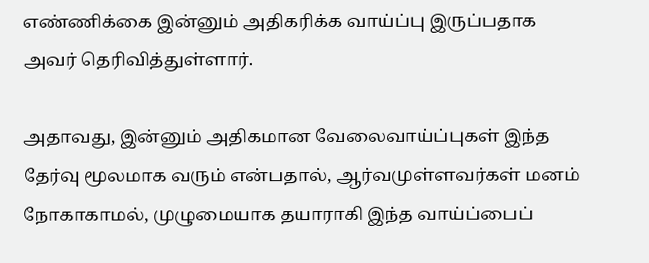எண்ணிக்கை இன்னும் அதிகரிக்க வாய்ப்பு இருப்பதாக அவர் தெரிவித்துள்ளார்.

அதாவது, இன்னும் அதிகமான வேலைவாய்ப்புகள் இந்த தேர்வு மூலமாக வரும் என்பதால், ஆர்வமுள்ளவர்கள் மனம் நோகாகாமல், முழுமையாக தயாராகி இந்த வாய்ப்பைப்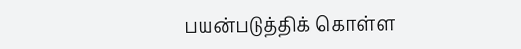பயன்படுத்திக் கொள்ள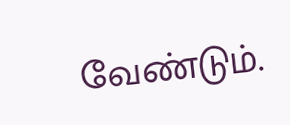வேண்டும்.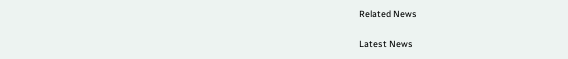Related News

Latest News